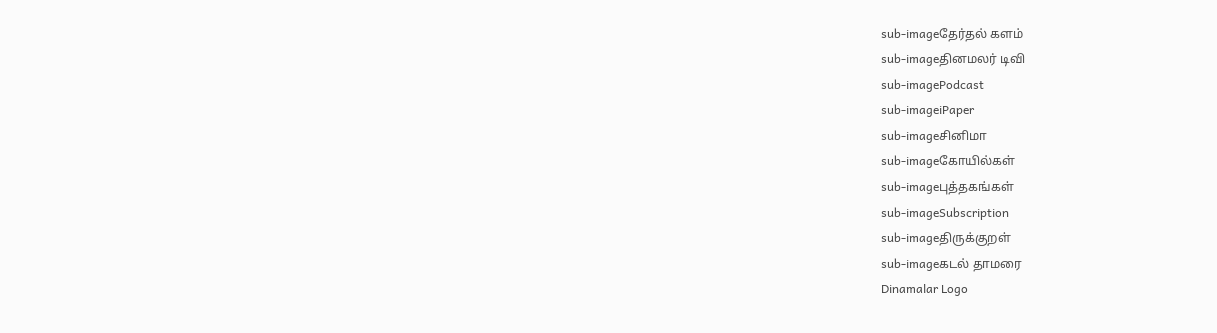sub-imageதேர்தல் களம்
sub-imageதினமலர் டிவி
sub-imagePodcast
sub-imageiPaper
sub-imageசினிமா
sub-imageகோயில்கள்
sub-imageபுத்தகங்கள்
sub-imageSubscription
sub-imageதிருக்குறள்
sub-imageகடல் தாமரை
Dinamalar Logo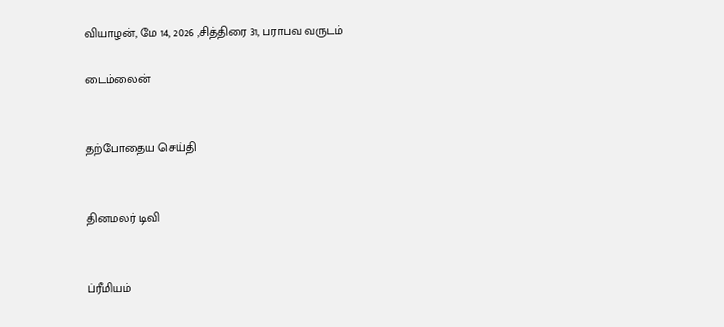வியாழன், மே 14, 2026 ,சித்திரை 31, பராபவ வருடம்

டைம்லைன்


தற்போதைய செய்தி


தினமலர் டிவி


ப்ரீமியம்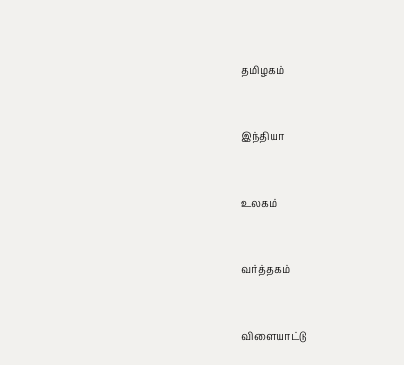தமிழகம்


இந்தியா


உலகம்


வர்த்தகம்


விளையாட்டு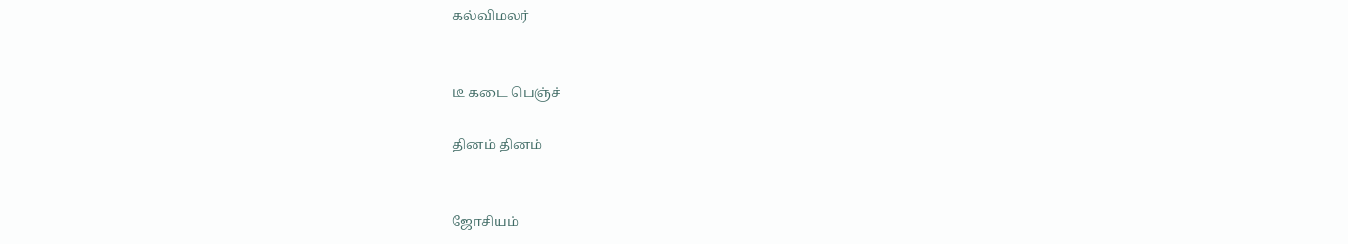கல்விமலர்


டீ கடை பெஞ்ச்

தினம் தினம்


ஜோசியம்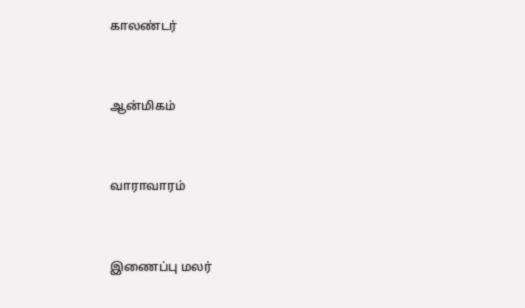காலண்டர்


ஆன்மிகம்


வாராவாரம்


இணைப்பு மலர்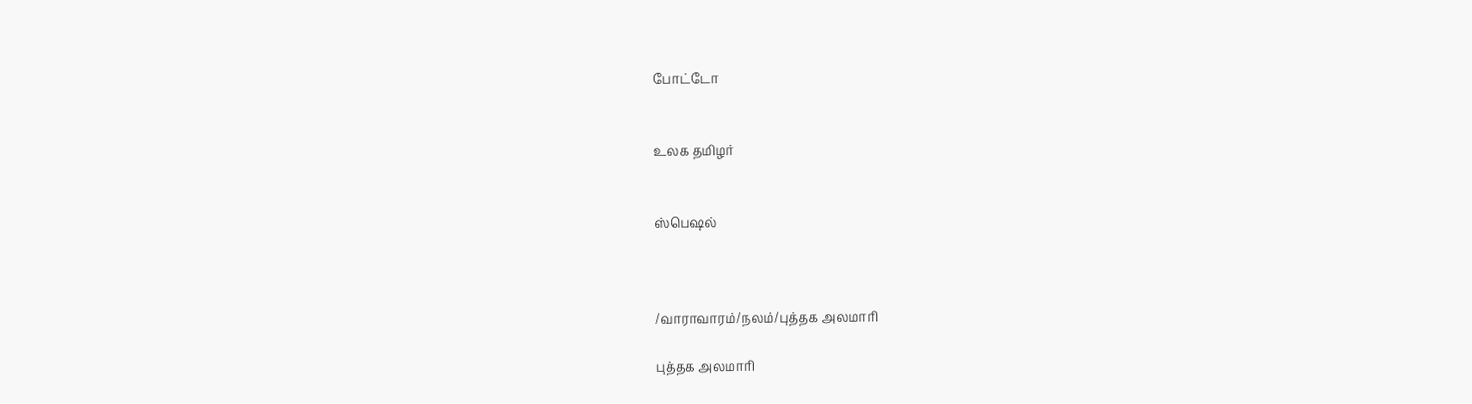போட்டோ


உலக தமிழர்


ஸ்பெஷல்



/வாராவாரம்/நலம்/புத்தக அலமாரி

புத்தக அலமாரி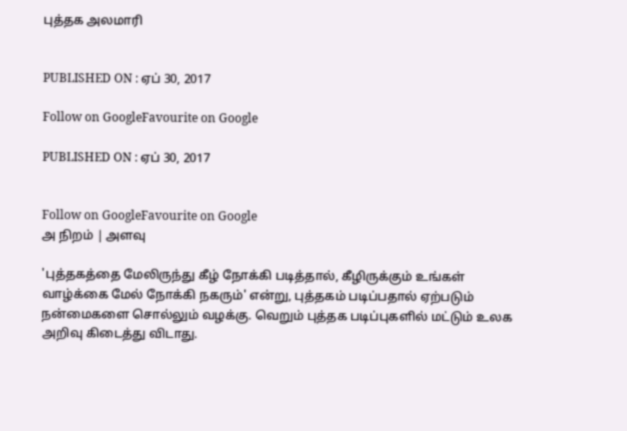புத்தக அலமாரி


PUBLISHED ON : ஏப் 30, 2017

Follow on GoogleFavourite on Google

PUBLISHED ON : ஏப் 30, 2017


Follow on GoogleFavourite on Google
அ நிறம் | அளவு

'புத்தகத்தை மேலிருந்து கீழ் நோக்கி படித்தால், கீழிருக்கும் உங்கள் வாழ்க்கை மேல் நோக்கி நகரும்' என்று, புத்தகம் படிப்பதால் ஏற்படும் நன்மைகளை சொல்லும் வழக்கு. வெறும் புத்தக படிப்புகளில் மட்டும் உலக அறிவு கிடைத்து விடாது.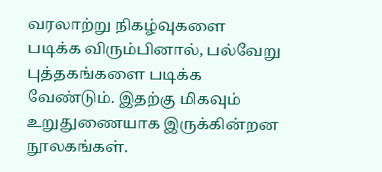வரலாற்று நிகழ்வுகளை படிக்க விரும்பினால், பல்வேறு புத்தகங்களை படிக்க வேண்டும். இதற்கு மிகவும் உறுதுணையாக இருக்கின்றன நூலகங்கள்.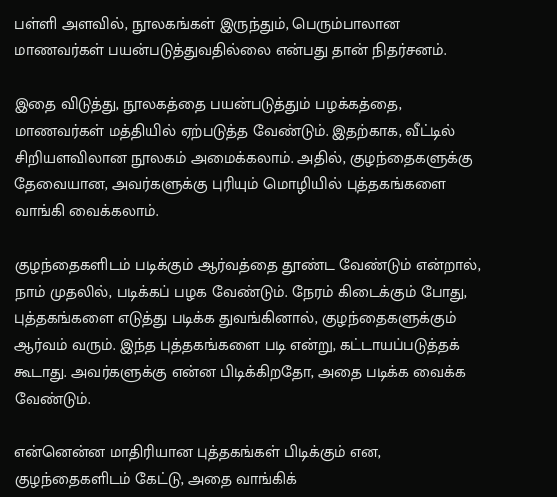பள்ளி அளவில், நூலகங்கள் இருந்தும், பெரும்பாலான மாணவர்கள் பயன்படுத்துவதில்லை என்பது தான் நிதர்சனம்.

இதை விடுத்து, நூலகத்தை பயன்படுத்தும் பழக்கத்தை, மாணவர்கள் மத்தியில் ஏற்படுத்த வேண்டும். இதற்காக, வீட்டில் சிறியளவிலான நூலகம் அமைக்கலாம். அதில், குழந்தைகளுக்கு தேவையான, அவர்களுக்கு புரியும் மொழியில் புத்தகங்களை வாங்கி வைக்கலாம்.

குழந்தைகளிடம் படிக்கும் ஆர்வத்தை தூண்ட வேண்டும் என்றால், நாம் முதலில், படிக்கப் பழக வேண்டும். நேரம் கிடைக்கும் போது, புத்தகங்களை எடுத்து படிக்க துவங்கினால், குழந்தைகளுக்கும் ஆர்வம் வரும். இந்த புத்தகங்களை படி என்று, கட்டாயப்படுத்தக் கூடாது. அவர்களுக்கு என்ன பிடிக்கிறதோ, அதை படிக்க வைக்க வேண்டும்.

என்னென்ன மாதிரியான புத்தகங்கள் பிடிக்கும் என, குழந்தைகளிடம் கேட்டு, அதை வாங்கிக்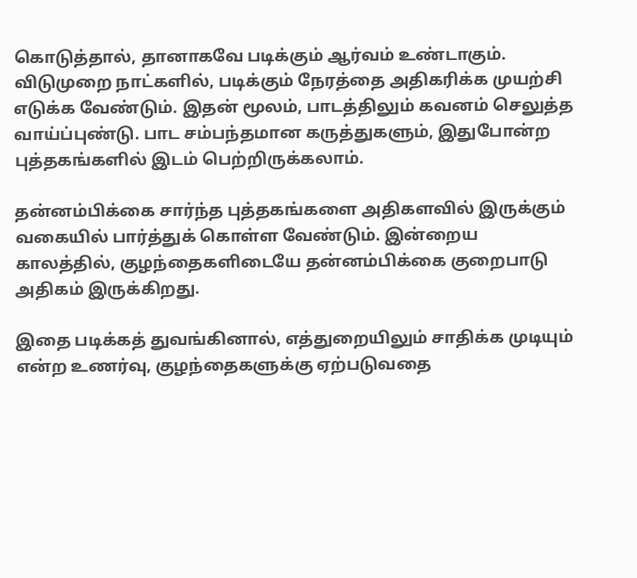கொடுத்தால், தானாகவே படிக்கும் ஆர்வம் உண்டாகும். விடுமுறை நாட்களில், படிக்கும் நேரத்தை அதிகரிக்க முயற்சி எடுக்க வேண்டும். இதன் மூலம், பாடத்திலும் கவனம் செலுத்த வாய்ப்புண்டு. பாட சம்பந்தமான கருத்துகளும், இதுபோன்ற புத்தகங்களில் இடம் பெற்றிருக்கலாம்.

தன்னம்பிக்கை சார்ந்த புத்தகங்களை அதிகளவில் இருக்கும் வகையில் பார்த்துக் கொள்ள வேண்டும். இன்றைய காலத்தில், குழந்தைகளிடையே தன்னம்பிக்கை குறைபாடு அதிகம் இருக்கிறது.

இதை படிக்கத் துவங்கினால், எத்துறையிலும் சாதிக்க முடியும் என்ற உணர்வு, குழந்தைகளுக்கு ஏற்படுவதை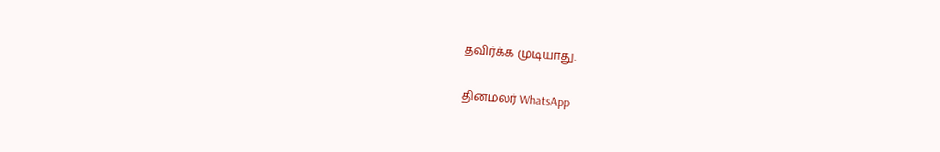தவிர்க்க முடியாது.

தினமலர் WhatsApp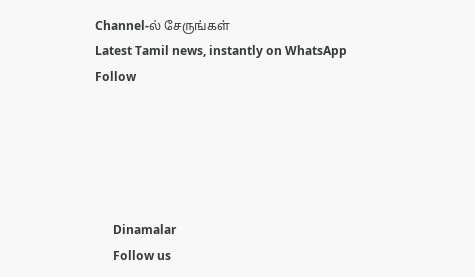Channel-ல் சேருங்கள்
Latest Tamil news, instantly on WhatsApp
Follow





      Dinamalar
      Follow us